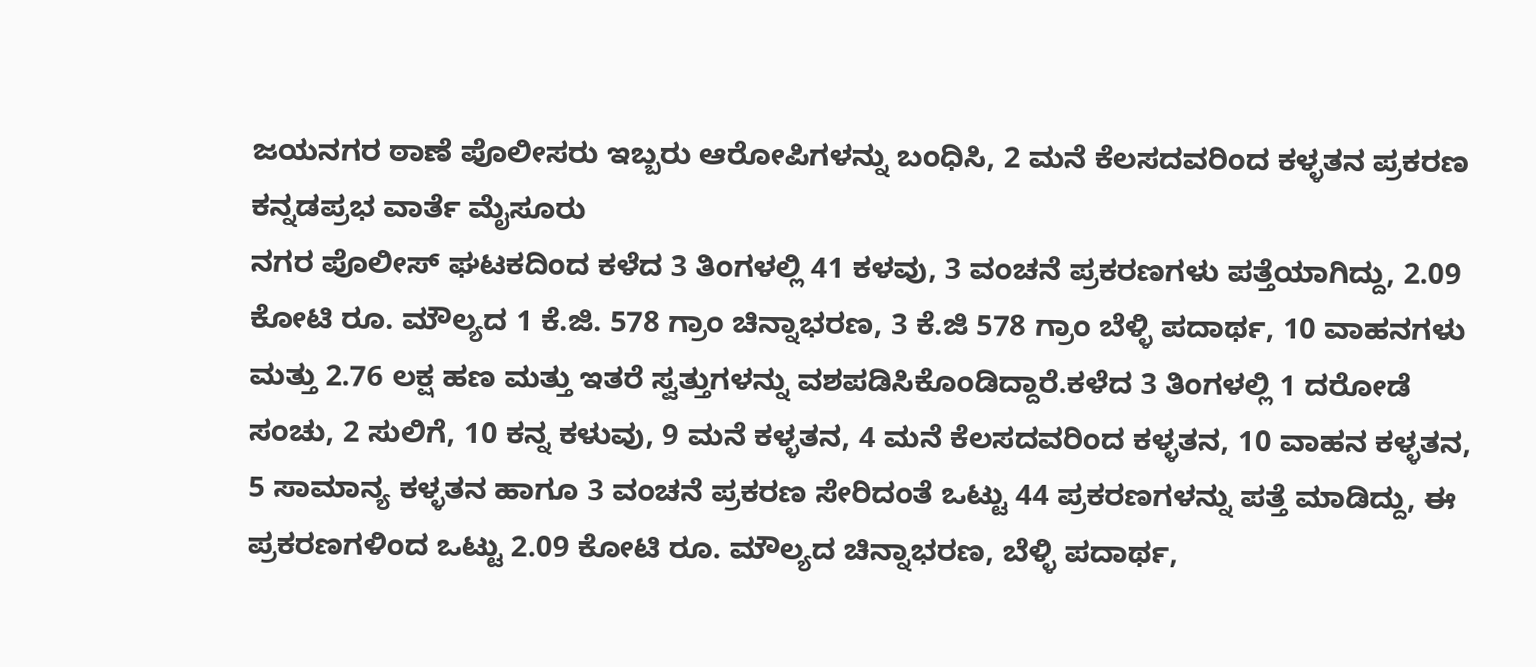ಜಯನಗರ ಠಾಣೆ ಪೊಲೀಸರು ಇಬ್ಬರು ಆರೋಪಿಗಳನ್ನು ಬಂಧಿಸಿ, 2 ಮನೆ ಕೆಲಸದವರಿಂದ ಕಳ್ಳತನ ಪ್ರಕರಣ
ಕನ್ನಡಪ್ರಭ ವಾರ್ತೆ ಮೈಸೂರು
ನಗರ ಪೊಲೀಸ್ ಘಟಕದಿಂದ ಕಳೆದ 3 ತಿಂಗಳಲ್ಲಿ 41 ಕಳವು, 3 ವಂಚನೆ ಪ್ರಕರಣಗಳು ಪತ್ತೆಯಾಗಿದ್ದು, 2.09 ಕೋಟಿ ರೂ. ಮೌಲ್ಯದ 1 ಕೆ.ಜಿ. 578 ಗ್ರಾಂ ಚಿನ್ನಾಭರಣ, 3 ಕೆ.ಜಿ 578 ಗ್ರಾಂ ಬೆಳ್ಳಿ ಪದಾರ್ಥ, 10 ವಾಹನಗಳು ಮತ್ತು 2.76 ಲಕ್ಷ ಹಣ ಮತ್ತು ಇತರೆ ಸ್ವತ್ತುಗಳನ್ನು ವಶಪಡಿಸಿಕೊಂಡಿದ್ದಾರೆ.ಕಳೆದ 3 ತಿಂಗಳಲ್ಲಿ 1 ದರೋಡೆ ಸಂಚು, 2 ಸುಲಿಗೆ, 10 ಕನ್ನ ಕಳುವು, 9 ಮನೆ ಕಳ್ಳತನ, 4 ಮನೆ ಕೆಲಸದವರಿಂದ ಕಳ್ಳತನ, 10 ವಾಹನ ಕಳ್ಳತನ, 5 ಸಾಮಾನ್ಯ ಕಳ್ಳತನ ಹಾಗೂ 3 ವಂಚನೆ ಪ್ರಕರಣ ಸೇರಿದಂತೆ ಒಟ್ಟು 44 ಪ್ರಕರಣಗಳನ್ನು ಪತ್ತೆ ಮಾಡಿದ್ದು, ಈ ಪ್ರಕರಣಗಳಿಂದ ಒಟ್ಟು 2.09 ಕೋಟಿ ರೂ. ಮೌಲ್ಯದ ಚಿನ್ನಾಭರಣ, ಬೆಳ್ಳಿ ಪದಾರ್ಥ,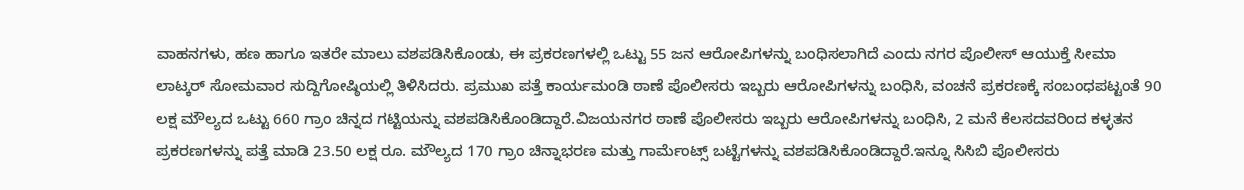ವಾಹನಗಳು, ಹಣ ಹಾಗೂ ಇತರೇ ಮಾಲು ವಶಪಡಿಸಿಕೊಂಡು, ಈ ಪ್ರಕರಣಗಳಲ್ಲಿ ಒಟ್ಟು 55 ಜನ ಆರೋಪಿಗಳನ್ನು ಬಂಧಿಸಲಾಗಿದೆ ಎಂದು ನಗರ ಪೊಲೀಸ್ ಆಯುಕ್ತೆ ಸೀಮಾ ಲಾಟ್ಕರ್ ಸೋಮವಾರ ಸುದ್ದಿಗೋಷ್ಠಿಯಲ್ಲಿ ತಿಳಿಸಿದರು. ಪ್ರಮುಖ ಪತ್ತೆ ಕಾರ್ಯಮಂಡಿ ಠಾಣೆ ಪೊಲೀಸರು ಇಬ್ಬರು ಆರೋಪಿಗಳನ್ನು ಬಂಧಿಸಿ, ವಂಚನೆ ಪ್ರಕರಣಕ್ಕೆ ಸಂಬಂಧಪಟ್ಟಂತೆ 90 ಲಕ್ಷ ಮೌಲ್ಯದ ಒಟ್ಟು 660 ಗ್ರಾಂ ಚಿನ್ನದ ಗಟ್ಟಿಯನ್ನು ವಶಪಡಿಸಿಕೊಂಡಿದ್ದಾರೆ.ವಿಜಯನಗರ ಠಾಣೆ ಪೊಲೀಸರು ಇಬ್ಬರು ಆರೋಪಿಗಳನ್ನು ಬಂಧಿಸಿ, 2 ಮನೆ ಕೆಲಸದವರಿಂದ ಕಳ್ಳತನ ಪ್ರಕರಣಗಳನ್ನು ಪತ್ತೆ ಮಾಡಿ 23.50 ಲಕ್ಷ ರೂ. ಮೌಲ್ಯದ 170 ಗ್ರಾಂ ಚಿನ್ನಾಭರಣ ಮತ್ತು ಗಾರ್ಮೆಂಟ್ಸ್ ಬಟ್ಟೆಗಳನ್ನು ವಶಪಡಿಸಿಕೊಂಡಿದ್ದಾರೆ.ಇನ್ನೂ ಸಿಸಿಬಿ ಪೊಲೀಸರು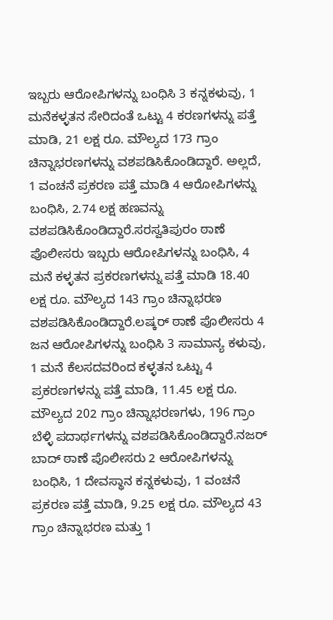ಇಬ್ಬರು ಆರೋಪಿಗಳನ್ನು ಬಂಧಿಸಿ 3 ಕನ್ನಕಳುವು, 1 ಮನೆಕಳ್ಳತನ ಸೇರಿದಂತೆ ಒಟ್ಟು 4 ಕರಣಗಳನ್ನು ಪತ್ತೆ ಮಾಡಿ, 21 ಲಕ್ಷ ರೂ. ಮೌಲ್ಯದ 173 ಗ್ರಾಂ ಚಿನ್ನಾಭರಣಗಳನ್ನು ವಶಪಡಿಸಿಕೊಂಡಿದ್ದಾರೆ. ಅಲ್ಲದೆ, 1 ವಂಚನೆ ಪ್ರಕರಣ ಪತ್ತೆ ಮಾಡಿ 4 ಆರೋಪಿಗಳನ್ನು ಬಂಧಿಸಿ, 2.74 ಲಕ್ಷ ಹಣವನ್ನು ವಶಪಡಿಸಿಕೊಂಡಿದ್ದಾರೆ.ಸರಸ್ವತಿಪುರಂ ಠಾಣೆ ಪೊಲೀಸರು ಇಬ್ಬರು ಆರೋಪಿಗಳನ್ನು ಬಂಧಿಸಿ, 4 ಮನೆ ಕಳ್ಳತನ ಪ್ರಕರಣಗಳನ್ನು ಪತ್ತೆ ಮಾಡಿ 18.40 ಲಕ್ಷ ರೂ. ಮೌಲ್ಯದ 143 ಗ್ರಾಂ ಚಿನ್ನಾಭರಣ ವಶಪಡಿಸಿಕೊಂಡಿದ್ದಾರೆ.ಲಷ್ಕರ್ ಠಾಣೆ ಪೊಲೀಸರು 4 ಜನ ಆರೋಪಿಗಳನ್ನು ಬಂಧಿಸಿ 3 ಸಾಮಾನ್ಯ ಕಳುವು, 1 ಮನೆ ಕೆಲಸದವರಿಂದ ಕಳ್ಳತನ ಒಟ್ಟು 4 ಪ್ರಕರಣಗಳನ್ನು ಪತ್ತೆ ಮಾಡಿ, 11.45 ಲಕ್ಷ ರೂ. ಮೌಲ್ಯದ 202 ಗ್ರಾಂ ಚಿನ್ನಾಭರಣಗಳು, 196 ಗ್ರಾಂ ಬೆಳ್ಳಿ ಪದಾರ್ಥಗಳನ್ನು ವಶಪಡಿಸಿಕೊಂಡಿದ್ದಾರೆ.ನಜರ್ ಬಾದ್ ಠಾಣೆ ಪೊಲೀಸರು 2 ಆರೋಪಿಗಳನ್ನು ಬಂಧಿಸಿ, 1 ದೇವಸ್ಥಾನ ಕನ್ನಕಳುವು, 1 ವಂಚನೆ ಪ್ರಕರಣ ಪತ್ತೆ ಮಾಡಿ, 9.25 ಲಕ್ಷ ರೂ. ಮೌಲ್ಯದ 43 ಗ್ರಾಂ ಚಿನ್ನಾಭರಣ ಮತ್ತು 1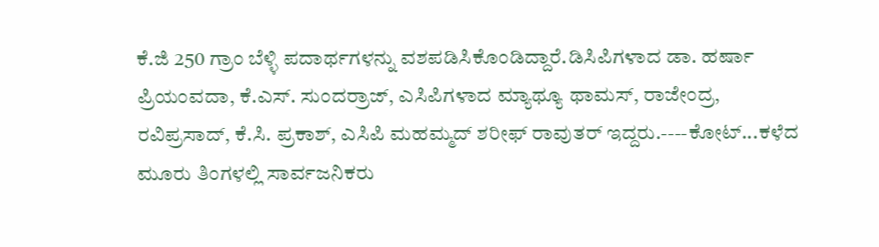ಕೆ.ಜಿ 250 ಗ್ರಾಂ ಬೆಳ್ಳಿ ಪದಾರ್ಥಗಳನ್ನು ವಶಪಡಿಸಿಕೊಂಡಿದ್ದಾರೆ.ಡಿಸಿಪಿಗಳಾದ ಡಾ. ಹರ್ಷಾ ಪ್ರಿಯಂವದಾ, ಕೆ.ಎಸ್. ಸುಂದರ್ರಾಜ್, ಎಸಿಪಿಗಳಾದ ಮ್ಯಾಥ್ಯೂ ಥಾಮಸ್, ರಾಜೇಂದ್ರ, ರವಿಪ್ರಸಾದ್, ಕೆ.ಸಿ. ಪ್ರಕಾಶ್, ಎಸಿಪಿ ಮಹಮ್ಮದ್ ಶರೀಫ್ ರಾವುತರ್ ಇದ್ದರು.----ಕೋಟ್...ಕಳೆದ ಮೂರು ತಿಂಗಳಲ್ಲಿ ಸಾರ್ವಜನಿಕರು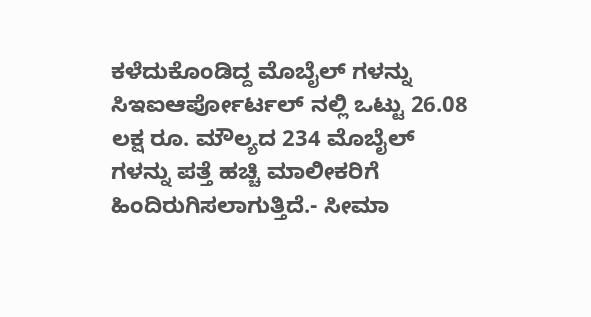ಕಳೆದುಕೊಂಡಿದ್ದ ಮೊಬೈಲ್ ಗಳನ್ನು ಸಿಇಐಆರ್ಪೋರ್ಟಲ್ ನಲ್ಲಿ ಒಟ್ಟು 26.08 ಲಕ್ಷ ರೂ. ಮೌಲ್ಯದ 234 ಮೊಬೈಲ್ ಗಳನ್ನು ಪತ್ತೆ ಹಚ್ಚಿ ಮಾಲೀಕರಿಗೆ ಹಿಂದಿರುಗಿಸಲಾಗುತ್ತಿದೆ.- ಸೀಮಾ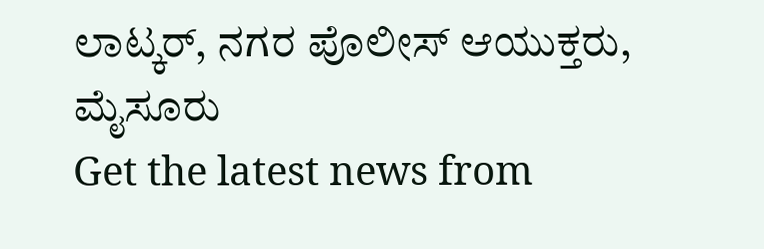ಲಾಟ್ಕರ್, ನಗರ ಪೊಲೀಸ್ ಆಯುಕ್ತರು, ಮೈಸೂರು
Get the latest news from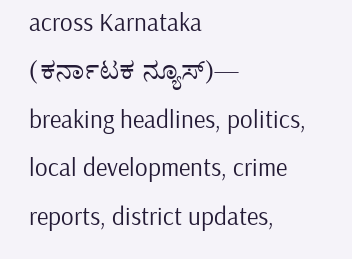across Karnataka (ಕರ್ನಾಟಕ ನ್ಯೂಸ್)— breaking headlines, politics, local developments, crime reports, district updates,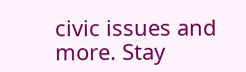civic issues and more. Stay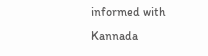informed with Kannada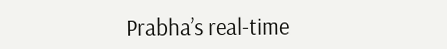Prabha’s real‑time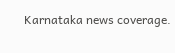Karnataka news coverage.